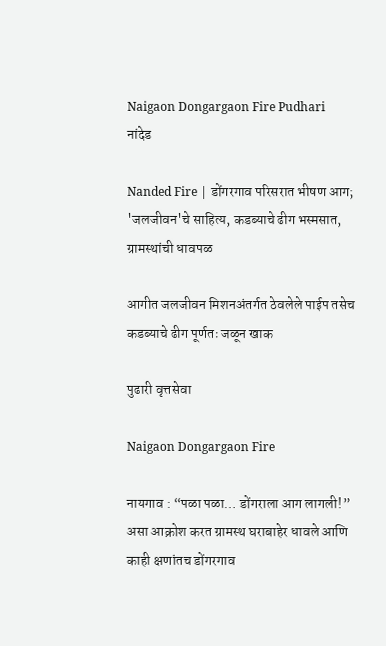Naigaon Dongargaon Fire Pudhari
नांदेड

Nanded Fire | डोंगरगाव परिसरात भीषण आग; 'जलजीवन'चे साहित्य, कडब्याचे ढीग भस्मसात, ग्रामस्थांची धावपळ

आगीत जलजीवन मिशनअंतर्गत ठेवलेले पाईप तसेच कडब्याचे ढीग पूर्णतः जळून खाक

पुढारी वृत्तसेवा

Naigaon Dongargaon Fire

नायगाव : “पळा पळा… डोंगराला आग लागली!” असा आक्रोश करत ग्रामस्थ घराबाहेर धावले आणि काही क्षणांतच डोंगरगाव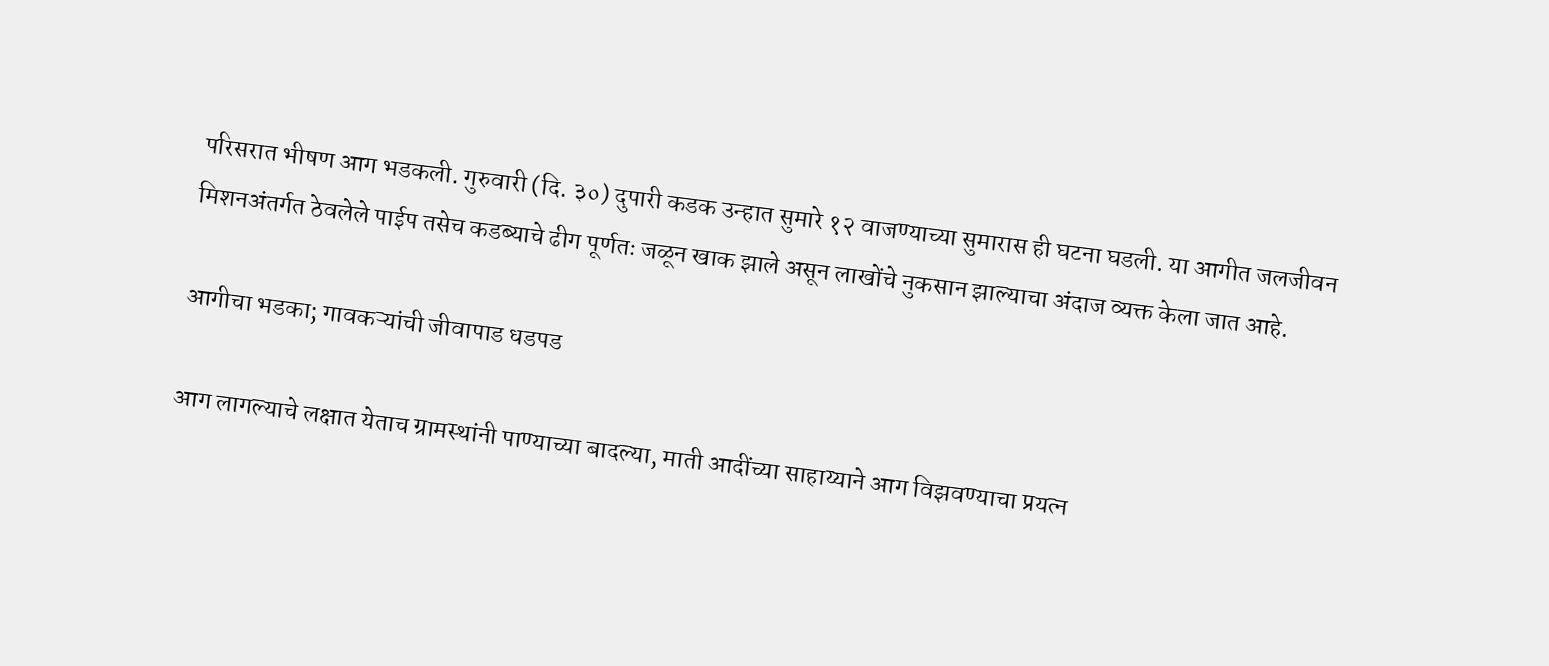परिसरात भीषण आग भडकली. गुरुवारी (दि. ३०) दुपारी कडक उन्हात सुमारे १२ वाजण्याच्या सुमारास ही घटना घडली. या आगीत जलजीवन मिशनअंतर्गत ठेवलेले पाईप तसेच कडब्याचे ढीग पूर्णतः जळून खाक झाले असून लाखोंचे नुकसान झाल्याचा अंदाज व्यक्त केला जात आहे.

आगीचा भडका; गावकऱ्यांची जीवापाड धडपड

आग लागल्याचे लक्षात येताच ग्रामस्थांनी पाण्याच्या बादल्या, माती आदींच्या साहाय्याने आग विझवण्याचा प्रयत्न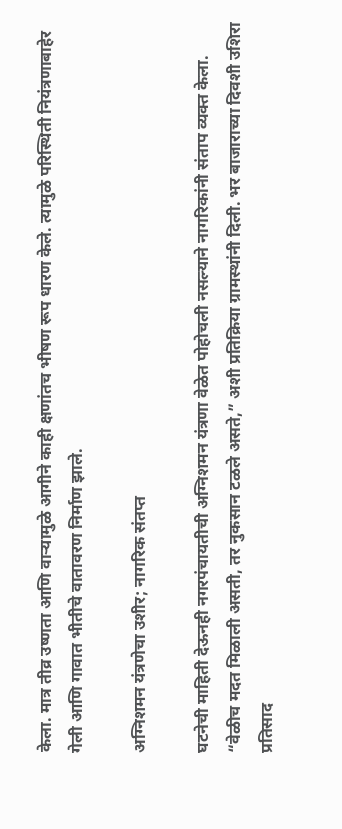केला. मात्र तीव्र उष्णता आणि वाऱ्यामुळे आगीने काही क्षणांतच भीषण रूप धारण केले. त्यामुळे परिस्थिती नियंत्रणाबाहेर गेली आणि गावात भीतीचे वातावरण निर्माण झाले.

अग्निशमन यंत्रणेचा उशीर; नागरिक संतप्त

घटनेची माहिती देऊनही नगरपंचायतीची अग्निशमन यंत्रणा वेळेत पोहोचली नसल्याने नागरिकांनी संताप व्यक्त केला. “वेळीच मदत मिळाली असती, तर नुकसान टळले असते,” अशी प्रतिक्रिया ग्रामस्थांनी दिली. भर बाजाराच्या दिवशी उशिरा प्रतिसाद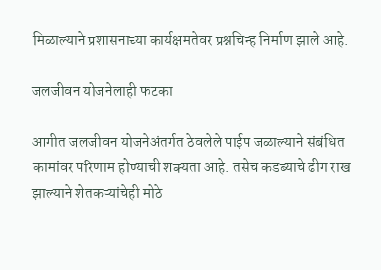मिळाल्याने प्रशासनाच्या कार्यक्षमतेवर प्रश्नचिन्ह निर्माण झाले आहे.

जलजीवन योजनेलाही फटका

आगीत जलजीवन योजनेअंतर्गत ठेवलेले पाईप जळाल्याने संबंधित कामांवर परिणाम होण्याची शक्यता आहे. तसेच कडब्याचे ढीग राख झाल्याने शेतकऱ्यांचेही मोठे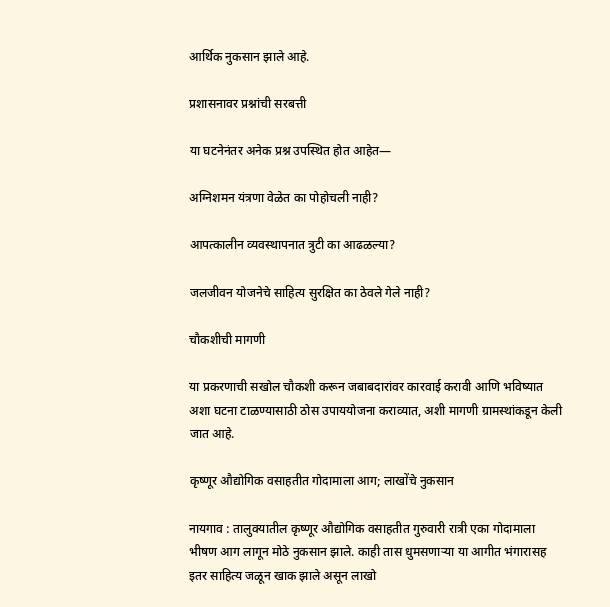आर्थिक नुकसान झाले आहे.

प्रशासनावर प्रश्नांची सरबत्ती

या घटनेनंतर अनेक प्रश्न उपस्थित होत आहेत—

अग्निशमन यंत्रणा वेळेत का पोहोचली नाही?

आपत्कालीन व्यवस्थापनात त्रुटी का आढळल्या?

जलजीवन योजनेचे साहित्य सुरक्षित का ठेवले गेले नाही?

चौकशीची मागणी

या प्रकरणाची सखोल चौकशी करून जबाबदारांवर कारवाई करावी आणि भविष्यात अशा घटना टाळण्यासाठी ठोस उपाययोजना कराव्यात, अशी मागणी ग्रामस्थांकडून केली जात आहे.

कृष्णूर औद्योगिक वसाहतीत गोदामाला आग; लाखोंचे नुकसान

नायगाव : तालुक्यातील कृष्णूर औद्योगिक वसाहतीत गुरुवारी रात्री एका गोदामाला भीषण आग लागून मोठे नुकसान झाले. काही तास धुमसणाऱ्या या आगीत भंगारासह इतर साहित्य जळून खाक झाले असून लाखो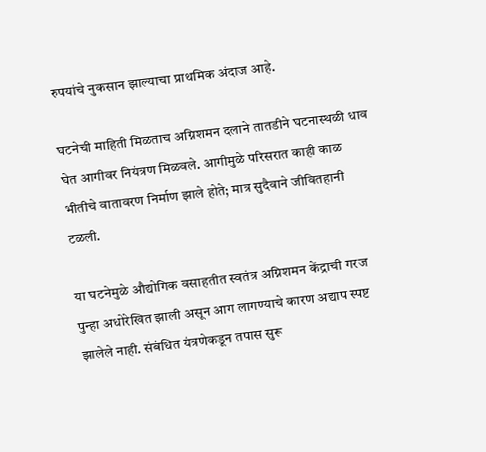रुपयांचे नुकसान झाल्याचा प्राथमिक अंदाज आहे.

घटनेची माहिती मिळताच अग्निशमन दलाने तातडीने घटनास्थळी धाव घेत आगीवर नियंत्रण मिळवले. आगीमुळे परिसरात काही काळ भीतीचे वातावरण निर्माण झाले होते; मात्र सुदैवाने जीवितहानी टळली.

या घटनेमुळे औद्योगिक वसाहतीत स्वतंत्र अग्निशमन केंद्राची गरज पुन्हा अधोरेखित झाली असून आग लागण्याचे कारण अद्याप स्पष्ट झालेले नाही. संबंधित यंत्रणेकडून तपास सुरू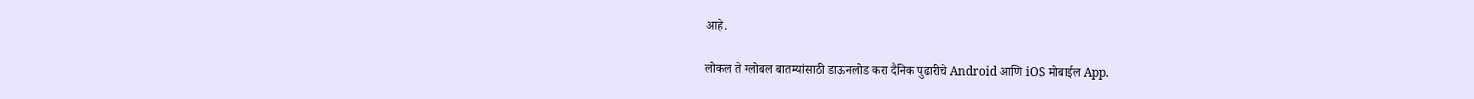आहे.

लोकल ते ग्लोबल बातम्यांसाठी डाऊनलोड करा दैनिक पुढारीचे Android आणि iOS मोबाईल App.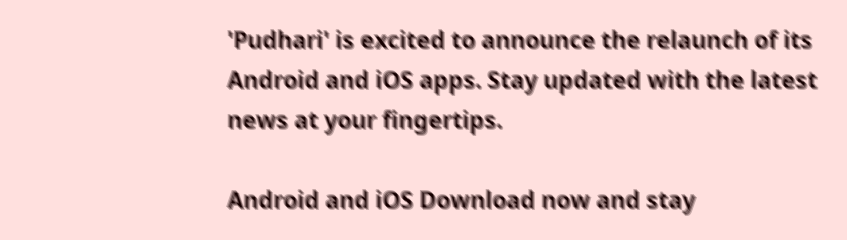'Pudhari' is excited to announce the relaunch of its Android and iOS apps. Stay updated with the latest news at your fingertips.

Android and iOS Download now and stay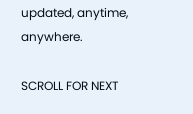updated, anytime, anywhere.

SCROLL FOR NEXT